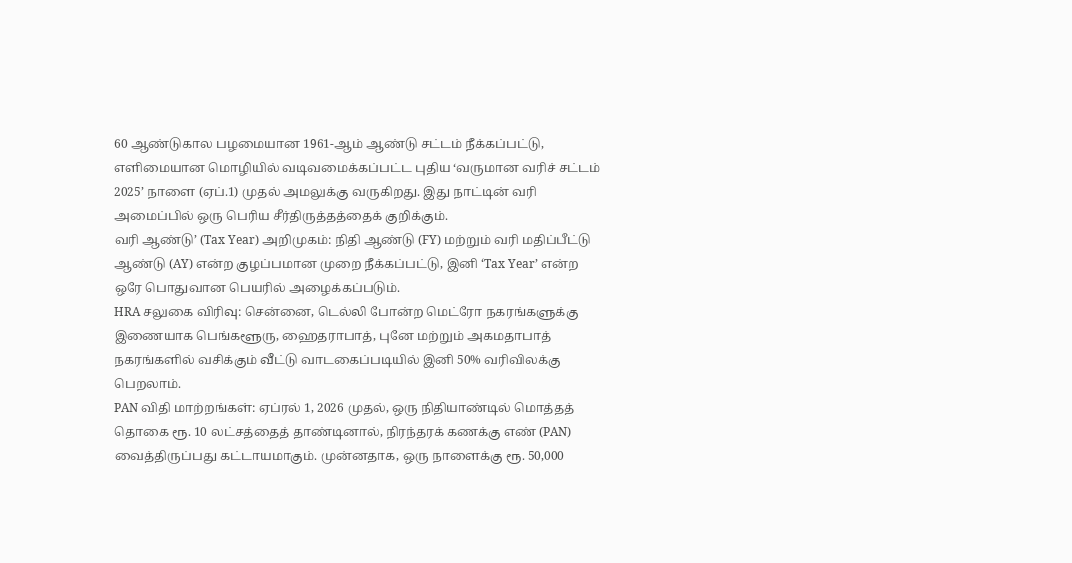60 ஆண்டுகால பழமையான 1961-ஆம் ஆண்டு சட்டம் நீக்கப்பட்டு, எளிமையான மொழியில் வடிவமைக்கப்பட்ட புதிய ‘வருமான வரிச் சட்டம் 2025’ நாளை (ஏப்.1) முதல் அமலுக்கு வருகிறது. இது நாட்டின் வரி அமைப்பில் ஒரு பெரிய சீர்திருத்தத்தைக் குறிக்கும்.
வரி ஆண்டு’ (Tax Year) அறிமுகம்: நிதி ஆண்டு (FY) மற்றும் வரி மதிப்பீட்டு ஆண்டு (AY) என்ற குழப்பமான முறை நீக்கப்பட்டு, இனி ‘Tax Year’ என்ற ஒரே பொதுவான பெயரில் அழைக்கப்படும்.
HRA சலுகை விரிவு: சென்னை, டெல்லி போன்ற மெட்ரோ நகரங்களுக்கு இணையாக பெங்களூரு, ஹைதராபாத், புனே மற்றும் அகமதாபாத் நகரங்களில் வசிக்கும் வீட்டு வாடகைப்படியில் இனி 50% வரிவிலக்கு பெறலாம்.
PAN விதி மாற்றங்கள்: ஏப்ரல் 1, 2026 முதல், ஒரு நிதியாண்டில் மொத்தத் தொகை ரூ. 10 லட்சத்தைத் தாண்டினால், நிரந்தரக் கணக்கு எண் (PAN) வைத்திருப்பது கட்டாயமாகும். முன்னதாக, ஒரு நாளைக்கு ரூ. 50,000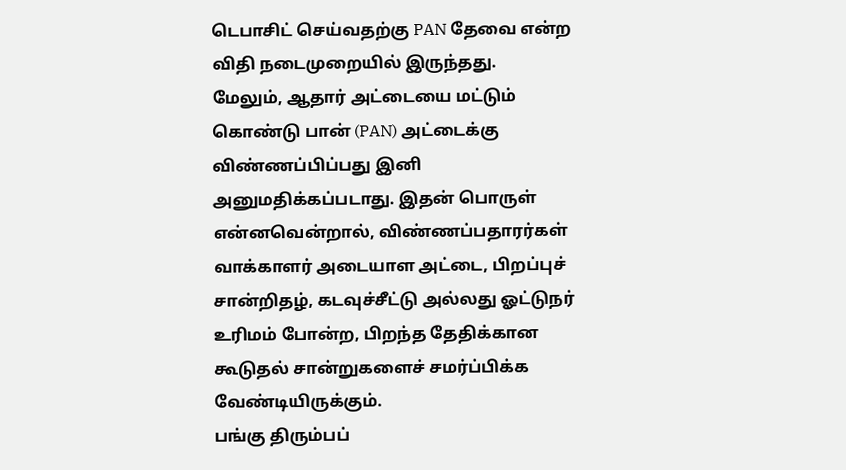டெபாசிட் செய்வதற்கு PAN தேவை என்ற விதி நடைமுறையில் இருந்தது.
மேலும், ஆதார் அட்டையை மட்டும் கொண்டு பான் (PAN) அட்டைக்கு விண்ணப்பிப்பது இனி அனுமதிக்கப்படாது. இதன் பொருள் என்னவென்றால், விண்ணப்பதாரர்கள் வாக்காளர் அடையாள அட்டை, பிறப்புச் சான்றிதழ், கடவுச்சீட்டு அல்லது ஓட்டுநர் உரிமம் போன்ற, பிறந்த தேதிக்கான கூடுதல் சான்றுகளைச் சமர்ப்பிக்க வேண்டியிருக்கும்.
பங்கு திரும்பப்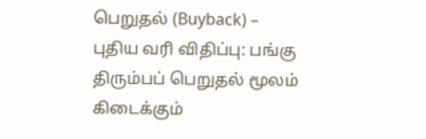பெறுதல் (Buyback) – புதிய வரி விதிப்பு: பங்கு திரும்பப் பெறுதல் மூலம் கிடைக்கும்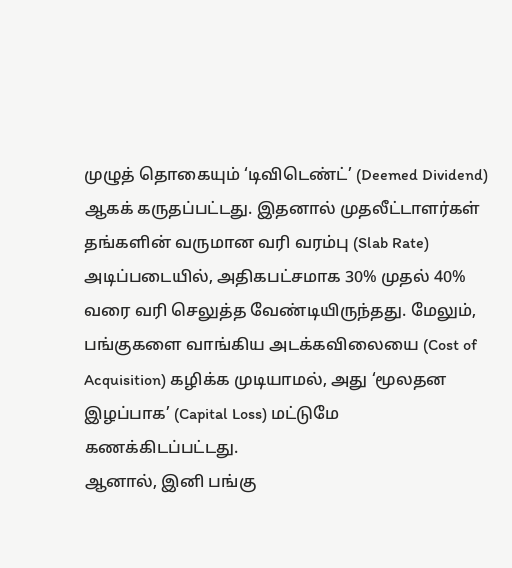முழுத் தொகையும் ‘டிவிடெண்ட்’ (Deemed Dividend) ஆகக் கருதப்பட்டது. இதனால் முதலீட்டாளர்கள் தங்களின் வருமான வரி வரம்பு (Slab Rate) அடிப்படையில், அதிகபட்சமாக 30% முதல் 40% வரை வரி செலுத்த வேண்டியிருந்தது. மேலும், பங்குகளை வாங்கிய அடக்கவிலையை (Cost of Acquisition) கழிக்க முடியாமல், அது ‘மூலதன இழப்பாக’ (Capital Loss) மட்டுமே கணக்கிடப்பட்டது.
ஆனால், இனி பங்கு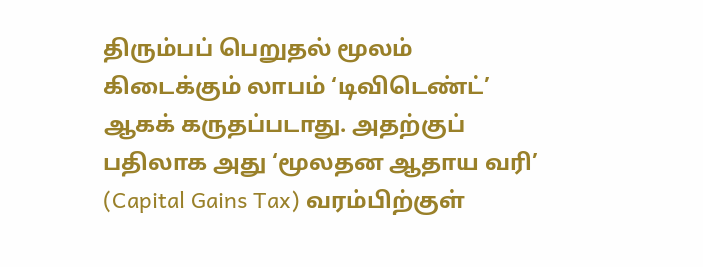திரும்பப் பெறுதல் மூலம் கிடைக்கும் லாபம் ‘டிவிடெண்ட்’ ஆகக் கருதப்படாது. அதற்குப் பதிலாக அது ‘மூலதன ஆதாய வரி’ (Capital Gains Tax) வரம்பிற்குள்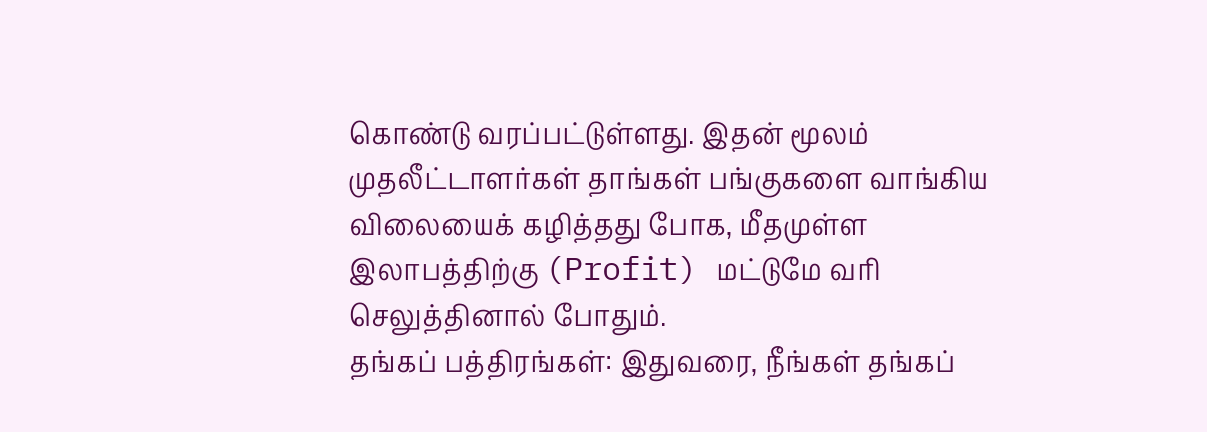கொண்டு வரப்பட்டுள்ளது. இதன் மூலம் முதலீட்டாளர்கள் தாங்கள் பங்குகளை வாங்கிய விலையைக் கழித்தது போக, மீதமுள்ள இலாபத்திற்கு (Profit) மட்டுமே வரி செலுத்தினால் போதும்.
தங்கப் பத்திரங்கள்: இதுவரை, நீங்கள் தங்கப்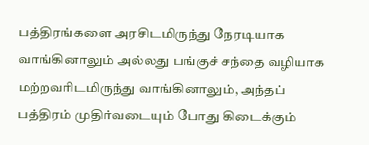பத்திரங்களை அரசிடமிருந்து நேரடியாக வாங்கினாலும் அல்லது பங்குச் சந்தை வழியாக மற்றவரிடமிருந்து வாங்கினாலும், அந்தப் பத்திரம் முதிர்வடையும் போது கிடைக்கும்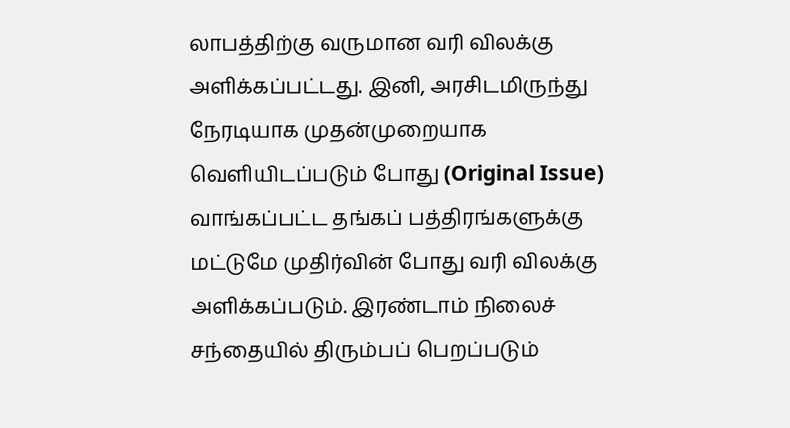லாபத்திற்கு வருமான வரி விலக்கு அளிக்கப்பட்டது. இனி, அரசிடமிருந்து நேரடியாக முதன்முறையாக வெளியிடப்படும் போது (Original Issue) வாங்கப்பட்ட தங்கப் பத்திரங்களுக்கு மட்டுமே முதிர்வின் போது வரி விலக்கு அளிக்கப்படும். இரண்டாம் நிலைச் சந்தையில் திரும்பப் பெறப்படும்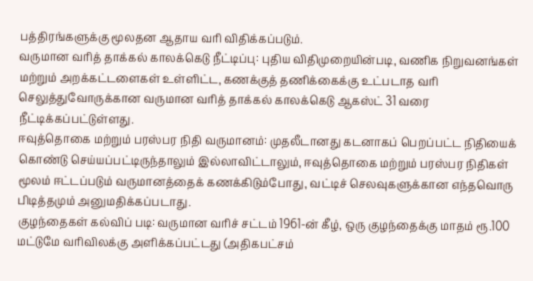பத்திரங்களுக்கு மூலதன ஆதாய வரி விதிக்கப்படும்.
வருமான வரித் தாக்கல் காலக்கெடு நீட்டிப்பு: புதிய விதிமுறையின்படி, வணிக நிறுவனங்கள் மற்றும் அறக்கட்டளைகள் உள்ளிட்ட, கணக்குத் தணிக்கைக்கு உட்படாத வரி செலுத்துவோருக்கான வருமான வரித் தாக்கல் காலக்கெடு ஆகஸ்ட் 31 வரை நீட்டிக்கப்பட்டுள்ளது.
ஈவுத்தொகை மற்றும் பரஸ்பர நிதி வருமானம்: முதலீடானது கடனாகப் பெறப்பட்ட நிதியைக் கொண்டு செய்யப்பட்டிருந்தாலும் இல்லாவிட்டாலும், ஈவுத்தொகை மற்றும் பரஸ்பர நிதிகள் மூலம் ஈட்டப்படும் வருமானத்தைக் கணக்கிடும்போது, வட்டிச் செலவுகளுக்கான எந்தவொரு பிடித்தமும் அனுமதிக்கப்படாது.
குழந்தைகள் கல்விப் படி: வருமான வரிச் சட்டம் 1961-ன் கீழ், ஒரு குழந்தைக்கு மாதம் ரூ.100 மட்டுமே வரிவிலக்கு அளிக்கப்பட்டது (அதிகபட்சம்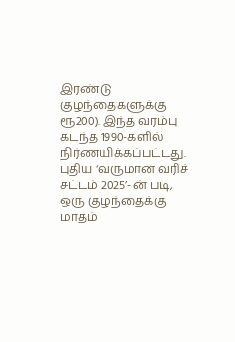இரண்டு குழந்தைகளுக்கு ரூ200). இந்த வரம்பு கடந்த 1990-களில் நிர்ணயிக்கப்பட்டது.
புதிய ‘வருமான வரிச் சட்டம் 2025’-ன் படி, ஒரு குழந்தைக்கு மாதம்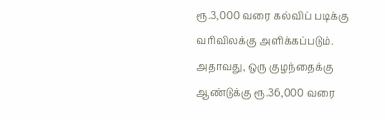ரூ.3,000 வரை கல்விப் படிக்கு வரிவிலக்கு அளிக்கப்படும். அதாவது, ஒரு குழந்தைக்கு ஆண்டுக்கு ரூ.36,000 வரை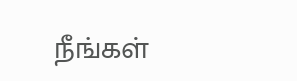நீங்கள்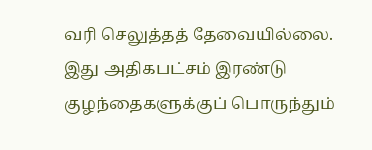வரி செலுத்தத் தேவையில்லை. இது அதிகபட்சம் இரண்டு குழந்தைகளுக்குப் பொருந்தும்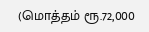(மொத்தம் ரூ.72,000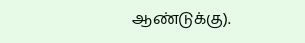ஆண்டுக்கு).